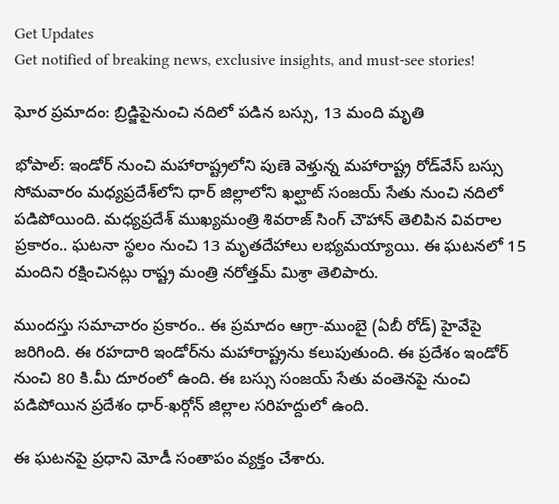Get Updates
Get notified of breaking news, exclusive insights, and must-see stories!

ఘోర ప్రమాదం: బ్రిడ్జిపైనుంచి నదిలో పడిన బస్సు, 13 మంది మృతి

భోపాల్: ఇండోర్ నుంచి మహారాష్ట్రలోని పుణె వెళ్తున్న మహారాష్ట్ర రోడ్‌వేస్ బస్సు సోమవారం మధ్యప్రదేశ్‌లోని ధార్ జిల్లాలోని ఖల్ఘాట్ సంజయ్ సేతు నుంచి నదిలో పడిపోయింది. మధ్యప్రదేశ్ ముఖ్యమంత్రి శివరాజ్ సింగ్ చౌహాన్ తెలిపిన వివరాల ప్రకారం.. ఘటనా స్థలం నుంచి 13 మృతదేహాలు లభ్యమయ్యాయి. ఈ ఘటనలో 15 మందిని రక్షించినట్లు రాష్ట్ర మంత్రి నరోత్తమ్ మిశ్రా తెలిపారు.

ముందస్తు సమాచారం ప్రకారం.. ఈ ప్రమాదం ఆగ్రా-ముంబై (ఏబీ రోడ్) హైవేపై జరిగింది. ఈ రహదారి ఇండోర్‌ను మహారాష్ట్రను కలుపుతుంది. ఈ ప్రదేశం ఇండోర్ నుంచి 80 కి.మీ దూరంలో ఉంది. ఈ బస్సు సంజయ్ సేతు వంతెనపై నుంచి పడిపోయిన ప్రదేశం ధార్-ఖర్గోన్ జిల్లాల సరిహద్దులో ఉంది.

ఈ ఘటనపై ప్రధాని మోడీ సంతాపం వ్యక్తం చేశారు.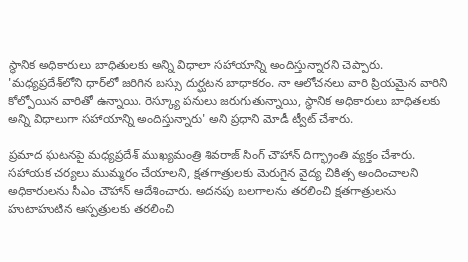స్థానిక అధికారులు బాధితులకు అన్ని విధాలా సహాయాన్ని అందిస్తున్నారని చెప్పారు. 'మధ్యప్రదేశ్‌లోని ధార్‌లో జరిగిన బస్సు దుర్ఘటన బాధాకరం. నా ఆలోచనలు వారి ప్రియమైన వారిని కోల్పోయిన వారితో ఉన్నాయి. రెస్క్యూ పనులు జరుగుతున్నాయి, స్థానిక అధికారులు బాధితలకు అన్ని విధాలుగా సహాయాన్ని అందిస్తున్నారు' అని ప్రధాని మోడీ ట్వీట్ చేశారు.

ప్రమాద ఘటనపై మధ్యప్రదేశ్ ముఖ్యమంత్రి శివరాజ్ సింగ్ చౌహాన్ దిగ్భ్రాంతి వ్యక్తం చేశారు. సహాయక చర్యలు ముమ్మరం చేయాలని, క్షతగాత్రులకు మెరుగైన వైద్య చికిత్స అందించాలని అధికారులను సీఎం చౌహాన్ ఆదేశించారు. అదనపు బలగాలను తరలించి క్షతగాత్రులను హుటాహుటిన ఆస్పత్రులకు తరలించి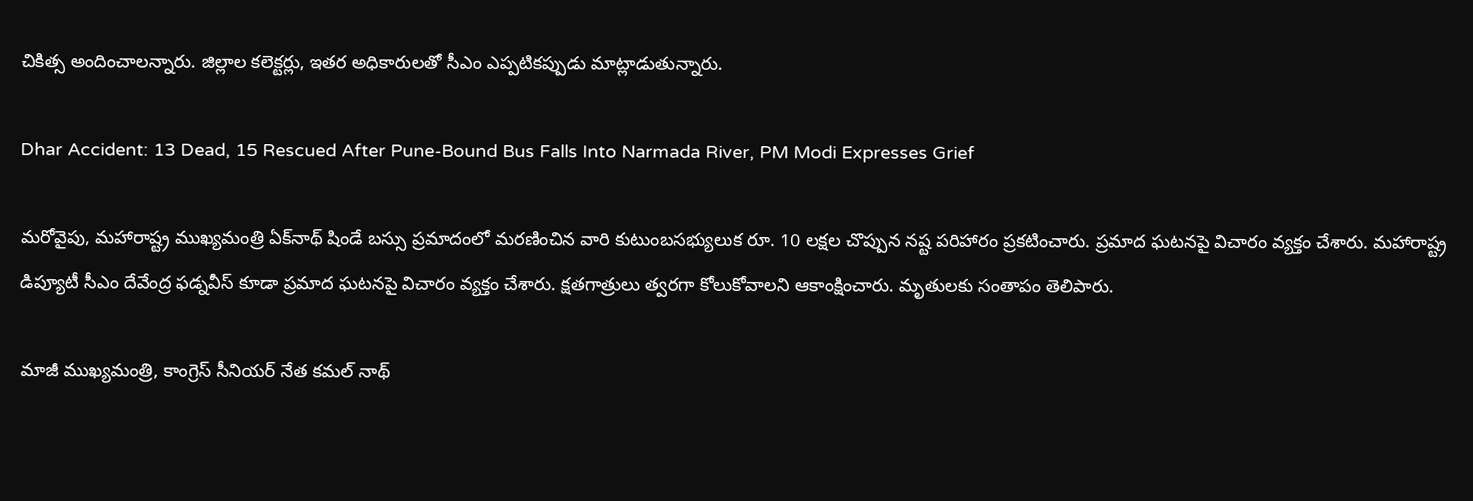చికిత్స అందించాలన్నారు. జిల్లాల కలెక్టర్లు, ఇతర అధికారులతో సీఎం ఎప్పటికప్పుడు మాట్లాడుతున్నారు.

Dhar Accident: 13 Dead, 15 Rescued After Pune-Bound Bus Falls Into Narmada River, PM Modi Expresses Grief

మరోవైపు, మహారాష్ట్ర ముఖ్యమంత్రి ఏక్‌నాథ్ షిండే బస్సు ప్రమాదంలో మరణించిన వారి కుటుంబసభ్యులుక రూ. 10 లక్షల చొప్పున నష్ట పరిహారం ప్రకటించారు. ప్రమాద ఘటనపై విచారం వ్యక్తం చేశారు. మహారాష్ట్ర డిప్యూటీ సీఎం దేవేంద్ర ఫడ్నవీస్ కూడా ప్రమాద ఘటనపై విచారం వ్యక్తం చేశారు. క్షతగాత్రులు త్వరగా కోలుకోవాలని ఆకాంక్షించారు. మృతులకు సంతాపం తెలిపారు.

మాజీ ముఖ్యమంత్రి, కాంగ్రెస్ సీనియర్ నేత కమల్ నాథ్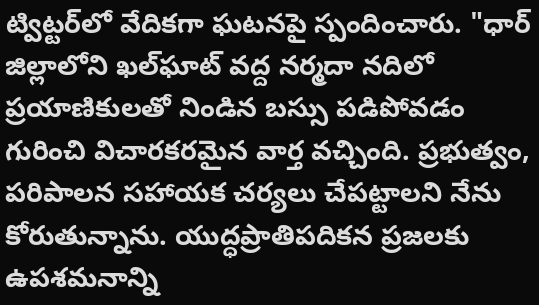ట్విట్టర్‌లో వేదికగా ఘటనపై స్పందించారు. "ధార్ జిల్లాలోని ఖల్‌ఘాట్ వద్ద నర్మదా నదిలో ప్రయాణికులతో నిండిన బస్సు పడిపోవడం గురించి విచారకరమైన వార్త వచ్చింది. ప్రభుత్వం, పరిపాలన సహాయక చర్యలు చేపట్టాలని నేను కోరుతున్నాను. యుద్ధప్రాతిపదికన ప్రజలకు ఉపశమనాన్ని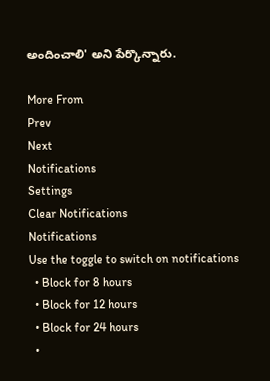అందించాలి' అని పేర్కొన్నారు.

More From
Prev
Next
Notifications
Settings
Clear Notifications
Notifications
Use the toggle to switch on notifications
  • Block for 8 hours
  • Block for 12 hours
  • Block for 24 hours
  •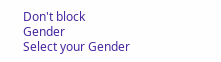Don't block
Gender
Select your Gender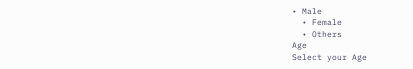• Male
  • Female
  • Others
Age
Select your Age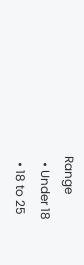Range
  • Under 18
  • 18 to 25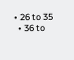• 26 to 35
  • 36 to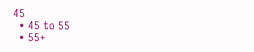45
  • 45 to 55
  • 55+